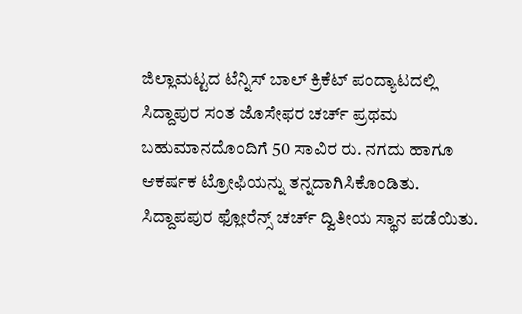ಜಿಲ್ಲಾಮಟ್ಟದ ಟೆನ್ನಿಸ್ ಬಾಲ್ ಕ್ರಿಕೆಟ್ ಪಂದ್ಯಾಟದಲ್ಲಿ ಸಿದ್ದಾಪುರ ಸಂತ ಜೊಸೇಫರ ಚರ್ಚ್ ಪ್ರಥಮ ಬಹುಮಾನದೊಂದಿಗೆ 50 ಸಾವಿರ ರು. ನಗದು ಹಾಗೂ ಆಕರ್ಷಕ ಟ್ರೋಫಿಯನ್ನು ತನ್ನದಾಗಿಸಿಕೊಂಡಿತು. ಸಿದ್ದಾಪಪುರ ಫ್ಲೋರೆನ್ಸ್ ಚರ್ಚ್ ದ್ವಿತೀಯ ಸ್ಥಾನ ಪಡೆಯಿತು.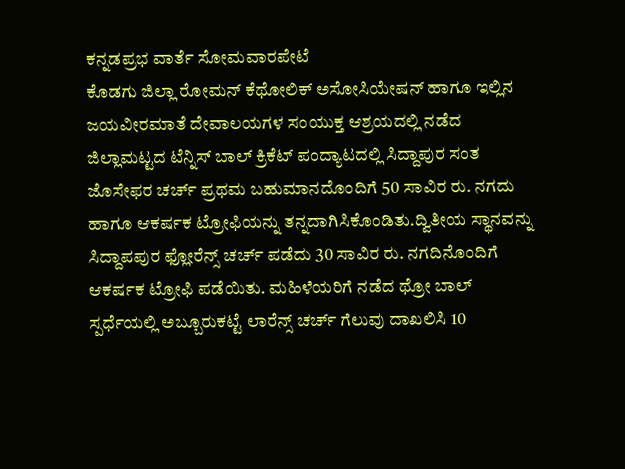ಕನ್ನಡಪ್ರಭ ವಾರ್ತೆ ಸೋಮವಾರಪೇಟೆ
ಕೊಡಗು ಜಿಲ್ಲಾ ರೋಮನ್ ಕೆಥೋಲಿಕ್ ಅಸೋಸಿಯೇಷನ್ ಹಾಗೂ ಇಲ್ಲಿನ ಜಯವೀರಮಾತೆ ದೇವಾಲಯಗಳ ಸಂಯುಕ್ತ ಆಶ್ರಯದಲ್ಲಿ ನಡೆದ ಜಿಲ್ಲಾಮಟ್ಟದ ಟೆನ್ನಿಸ್ ಬಾಲ್ ಕ್ರಿಕೆಟ್ ಪಂದ್ಯಾಟದಲ್ಲಿ ಸಿದ್ದಾಪುರ ಸಂತ ಜೊಸೇಫರ ಚರ್ಚ್ ಪ್ರಥಮ ಬಹುಮಾನದೊಂದಿಗೆ 50 ಸಾವಿರ ರು. ನಗದು ಹಾಗೂ ಆಕರ್ಷಕ ಟ್ರೋಫಿಯನ್ನು ತನ್ನದಾಗಿಸಿಕೊಂಡಿತು.ದ್ವಿತೀಯ ಸ್ಥಾನವನ್ನು ಸಿದ್ದಾಪಪುರ ಫ್ಲೋರೆನ್ಸ್ ಚರ್ಚ್ ಪಡೆದು 30 ಸಾವಿರ ರು. ನಗದಿನೊಂದಿಗೆ ಆಕರ್ಷಕ ಟ್ರೋಫಿ ಪಡೆಯಿತು. ಮಹಿಳೆಯರಿಗೆ ನಡೆದ ಥ್ರೋ ಬಾಲ್ ಸ್ಪರ್ಧೆಯಲ್ಲಿ ಅಬ್ಬೂರುಕಟ್ಟೆ ಲಾರೆನ್ಸ್ ಚರ್ಚ್ ಗೆಲುವು ದಾಖಲಿಸಿ 10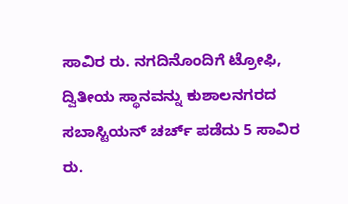ಸಾವಿರ ರು. ನಗದಿನೊಂದಿಗೆ ಟ್ರೋಫಿ, ದ್ವಿತೀಯ ಸ್ಥಾನವನ್ನು ಕುಶಾಲನಗರದ ಸಬಾಸ್ಟಿಯನ್ ಚರ್ಚ್ ಪಡೆದು 5 ಸಾವಿರ ರು.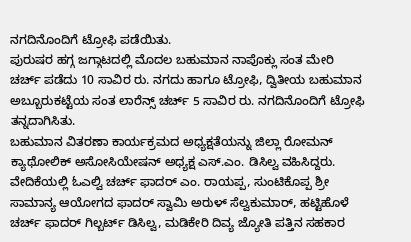ನಗದಿನೊಂದಿಗೆ ಟ್ರೋಫಿ ಪಡೆಯಿತು.
ಪುರುಷರ ಹಗ್ಗ ಜಗ್ಗಾಟದಲ್ಲಿ ಮೊದಲ ಬಹುಮಾನ ನಾಪೊಕ್ಲು ಸಂತ ಮೇರಿ ಚರ್ಚ್ ಪಡೆದು 10 ಸಾವಿರ ರು. ನಗದು ಹಾಗೂ ಟ್ರೋಫಿ, ದ್ವಿತೀಯ ಬಹುಮಾನ ಅಬ್ಬೂರುಕಟ್ಟೆಯ ಸಂತ ಲಾರೆನ್ಸ್ ಚರ್ಚ್ 5 ಸಾವಿರ ರು. ನಗದಿನೊಂದಿಗೆ ಟ್ರೋಫಿ ತನ್ನದಾಗಿಸಿತು.
ಬಹುಮಾನ ವಿತರಣಾ ಕಾರ್ಯಕ್ರಮದ ಅಧ್ಯಕ್ಷತೆಯನ್ನು ಜಿಲ್ಲಾ ರೋಮನ್ ಕ್ಯಾಥೋಲಿಕ್ ಅಸೋಸಿಯೇಷನ್ ಅಧ್ಯಕ್ಷ ಎಸ್.ಎಂ. ಡಿಸಿಲ್ವ ವಹಿಸಿದ್ದರು. ವೇದಿಕೆಯಲ್ಲಿ ಓಎಲ್ವಿ ಚರ್ಚ್ ಫಾದರ್ ಎಂ. ರಾಯಪ್ಪ, ಸುಂಟಿಕೊಪ್ಪ ಶ್ರೀ ಸಾಮಾನ್ಯ ಆಯೋಗದ ಫಾದರ್ ಸ್ವಾಮಿ ಅರುಳ್ ಸೆಲ್ವಕುಮಾರ್, ಹಟ್ಟಿಹೊಳೆ ಚರ್ಚ್ ಫಾದರ್ ಗಿಲ್ಬರ್ಟ್ ಡಿಸಿಲ್ವ, ಮಡಿಕೇರಿ ದಿವ್ಯ ಜ್ಯೋತಿ ಪತ್ತಿನ ಸಹಕಾರ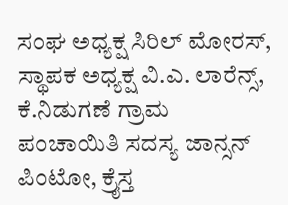ಸಂಘ ಅಧ್ಯಕ್ಷ ಸಿರಿಲ್ ಮೋರಸ್, ಸ್ಥಾಪಕ ಅಧ್ಯಕ್ಷ ವಿ.ಎ. ಲಾರೆನ್ಸ್, ಕೆ.ನಿಡುಗಣೆ ಗ್ರಾಮ ಪಂಚಾಯಿತಿ ಸದಸ್ಯ ಜಾನ್ಸನ್ ಪಿಂಟೋ, ಕ್ರೈಸ್ತ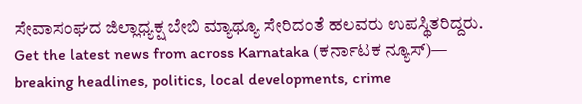ಸೇವಾಸಂಘದ ಜಿಲ್ಲಾಧ್ಯಕ್ಷ ಬೇಬಿ ಮ್ಯಾಥ್ಯೂ ಸೇರಿದಂತೆ ಹಲವರು ಉಪಸ್ಥಿತರಿದ್ದರು.
Get the latest news from across Karnataka (ಕರ್ನಾಟಕ ನ್ಯೂಸ್)— breaking headlines, politics, local developments, crime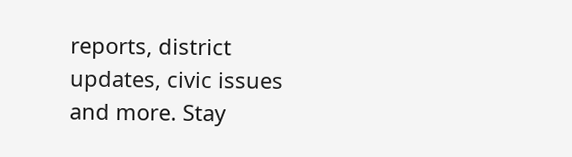reports, district updates, civic issues and more. Stay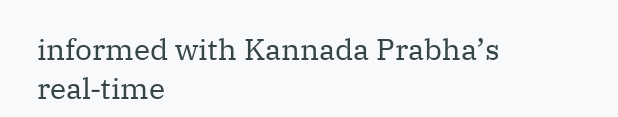informed with Kannada Prabha’s real‑time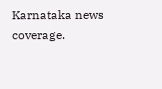Karnataka news coverage.